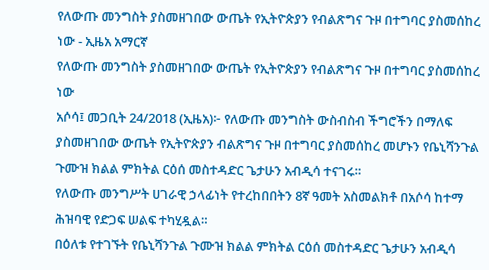የለውጡ መንግስት ያስመዘገበው ውጤት የኢትዮጵያን የብልጽግና ጉዞ በተግባር ያስመሰከረ ነው - ኢዜአ አማርኛ
የለውጡ መንግስት ያስመዘገበው ውጤት የኢትዮጵያን የብልጽግና ጉዞ በተግባር ያስመሰከረ ነው
አሶሳ፤ መጋቢት 24/2018 (ኢዜአ)፦ የለውጡ መንግስት ውስብስብ ችግሮችን በማለፍ ያስመዘገበው ውጤት የኢትዮጵያን ብልጽግና ጉዞ በተግባር ያስመሰከረ መሆኑን የቤኒሻንጉል ጉሙዝ ክልል ምክትል ርዕሰ መስተዳድር ጌታሁን አብዲሳ ተናገሩ።
የለውጡ መንግሥት ሀገራዊ ኃላፊነት የተረከበበትን 8ኛ ዓመት አስመልክቶ በአሶሳ ከተማ ሕዝባዊ የድጋፍ ሠልፍ ተካሂዷል።
በዕለቱ የተገኙት የቤኒሻንጉል ጉሙዝ ክልል ምክትል ርዕሰ መስተዳድር ጌታሁን አብዲሳ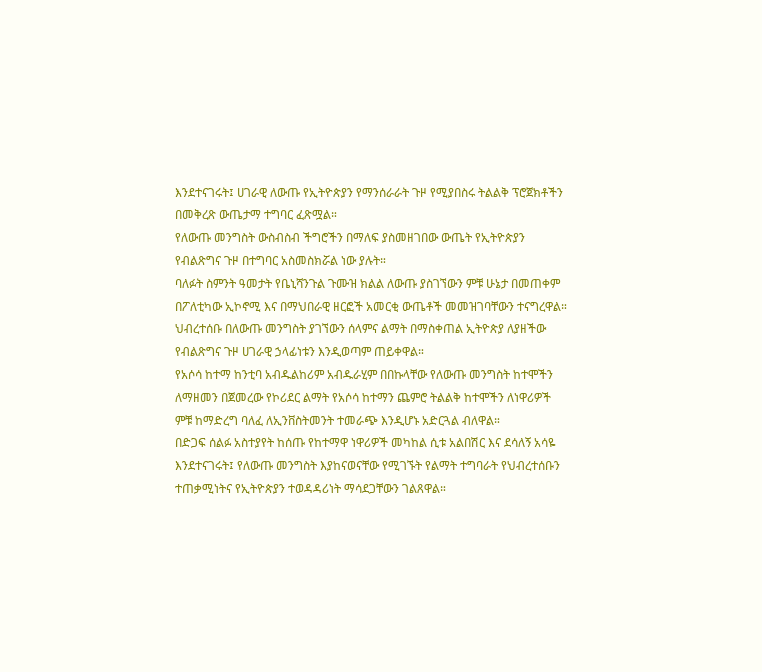እንደተናገሩት፤ ሀገራዊ ለውጡ የኢትዮጵያን የማንሰራራት ጉዞ የሚያበስሩ ትልልቅ ፕሮጀክቶችን በመቅረጽ ውጤታማ ተግባር ፈጽሟል።
የለውጡ መንግስት ውስብስብ ችግሮችን በማለፍ ያስመዘገበው ውጤት የኢትዮጵያን የብልጽግና ጉዞ በተግባር አስመስክሯል ነው ያሉት።
ባለፉት ስምንት ዓመታት የቤኒሻንጉል ጉሙዝ ክልል ለውጡ ያስገኘውን ምቹ ሁኔታ በመጠቀም በፖለቲካው ኢኮኖሚ እና በማህበራዊ ዘርፎች አመርቂ ውጤቶች መመዝገባቸውን ተናግረዋል።
ህብረተሰቡ በለውጡ መንግስት ያገኘውን ሰላምና ልማት በማስቀጠል ኢትዮጵያ ለያዘችው የብልጽግና ጉዞ ሀገራዊ ኃላፊነቱን እንዲወጣም ጠይቀዋል።
የአሶሳ ከተማ ከንቲባ አብዱልከሪም አብዱራሂም በበኩላቸው የለውጡ መንግስት ከተሞችን ለማዘመን በጀመረው የኮሪደር ልማት የአሶሳ ከተማን ጨምሮ ትልልቅ ከተሞችን ለነዋሪዎች ምቹ ከማድረግ ባለፈ ለኢንቨስትመንት ተመራጭ እንዲሆኑ አድርጓል ብለዋል።
በድጋፍ ሰልፉ አስተያየት ከሰጡ የከተማዋ ነዋሪዎች መካከል ሲቱ አልበሽር እና ደሳለኝ አሳዬ እንደተናገሩት፤ የለውጡ መንግስት እያከናወናቸው የሚገኙት የልማት ተግባራት የህብረተሰቡን ተጠቃሚነትና የኢትዮጵያን ተወዳዳሪነት ማሳደጋቸውን ገልጸዋል።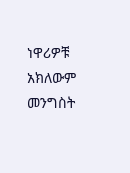ነዋሪዎቹ አክለውም መንግስት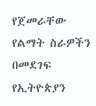የጀመራቸው የልማት ስራዎችን በመደገፍ የኢትዮጵያን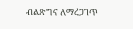ብልጽግና ለማረጋገጥ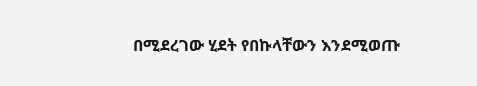በሚደረገው ሂደት የበኩላቸውን እንደሚወጡ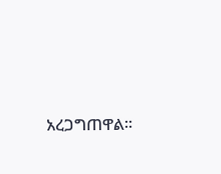አረጋግጠዋል።